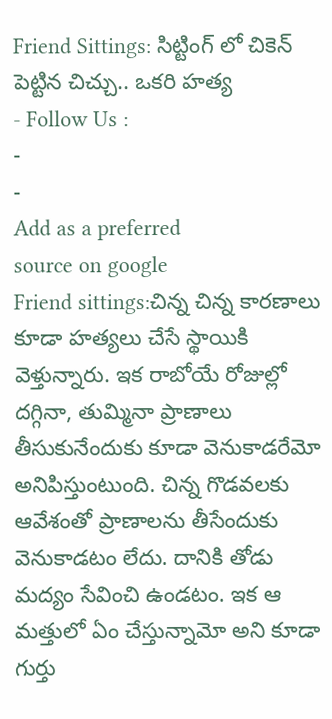Friend Sittings: సిట్టింగ్ లో చికెన్ పెట్టిన చిచ్చు.. ఒకరి హత్య
- Follow Us :
-
-
Add as a preferred
source on google
Friend sittings:చిన్న చిన్న కారణాలు కూడా హత్యలు చేసే స్థాయికి వెళ్తున్నారు. ఇక రాబోయే రోజుల్లో దగ్గినా, తుమ్మినా ప్రాణాలు తీసుకునేందుకు కూడా వెనుకాడరేమో అనిపిస్తుంటుంది. చిన్న గొడవలకు ఆవేశంతో ప్రాణాలను తీసేందుకు వెనుకాడటం లేదు. దానికి తోడు మద్యం సేవించి ఉండటం. ఇక ఆ మత్తులో ఏం చేస్తున్నామో అని కూడా గుర్తు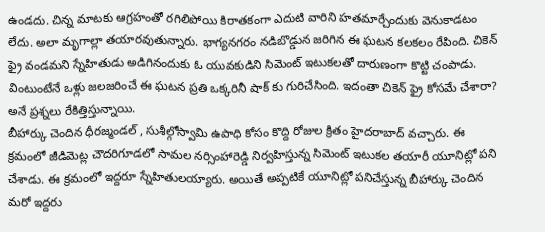ఉండదు. చిన్న మాటకు ఆగ్రహంతో రగిలిపోయి కిరాతకంగా ఎదుటి వారిని హతమార్చేందుకు వెనుకాడటం లేదు. అలా మృగాల్లా తయారవుతున్నారు. భాగ్యనగరం నడిబొడ్డున జరిగిన ఈ ఘటన కలకలం రేపింది. చికెన్ ఫ్రై వండమని స్నేహితుడు అడిగినందుకు ఓ యువకుడిని సిమెంట్ ఇటుకలతో దారుణంగా కొట్టి చంపాడు. వింటుంటేనే ఒళ్లు జలజరించే ఈ ఘటన ప్రతి ఒక్కరినీ షాక్ కు గురిచేసింది. ఇదంతా చికెన్ ఫ్రై కోసమే చేశారా? అనే ప్రశ్నలు రేకిత్తిస్తున్నాయి.
బీహార్కు చెందిన ధీరజ్మండల్ , సుశీల్గోస్వామి ఉపాధి కోసం కొద్ది రోజుల క్రితం హైదరాబాద్ వచ్చారు. ఈ క్రమంలో జీడిమెట్ల చౌదరిగూడలో సామల నర్సింహారెడ్డి నిర్వహిస్తున్న సిమెంట్ ఇటుకల తయారీ యూనిట్లో పని చేశాడు. ఈ క్రమంలో ఇద్దరూ స్నేహితులయ్యారు. అయితే అప్పటికే యూనిట్లో పనిచేస్తున్న బీహార్కు చెందిన మరో ఇద్దరు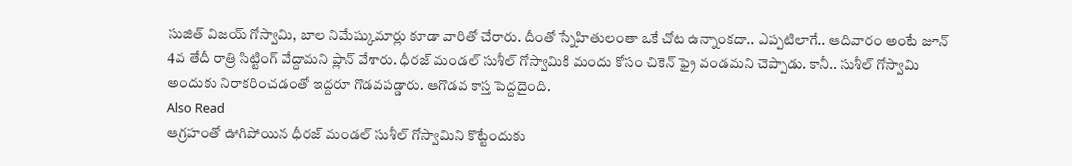సుజిత్ విజయ్ గోస్వామి, బాల నిమేష్కుమార్లు కూడా వారితో చేరారు. దీంతో స్నేహితులంతా ఒకే చోట ఉన్నాంకదా.. ఎప్పటిలాగే.. ఆదివారం అంటే జూన్ 4వ తేదీ రాత్రి సిట్టింగ్ వేద్దామని ప్లాన్ వేశారు. ధీరజ్ మండల్ సుశీల్ గోస్వామికి మందు కోసం చికెన్ ఫ్రై వండమని చెప్పాడు. కానీ.. సుశీల్ గోస్వామి అందుకు నిరాకరించడంతో ఇద్దరూ గొడవపడ్డారు. ఆగొడవ కాస్త పెద్దదైంది.
Also Read
ఆగ్రహంతో ఊగిపోయిన ధీరజ్ మండల్ సుశీల్ గోస్వామిని కొట్టేందుకు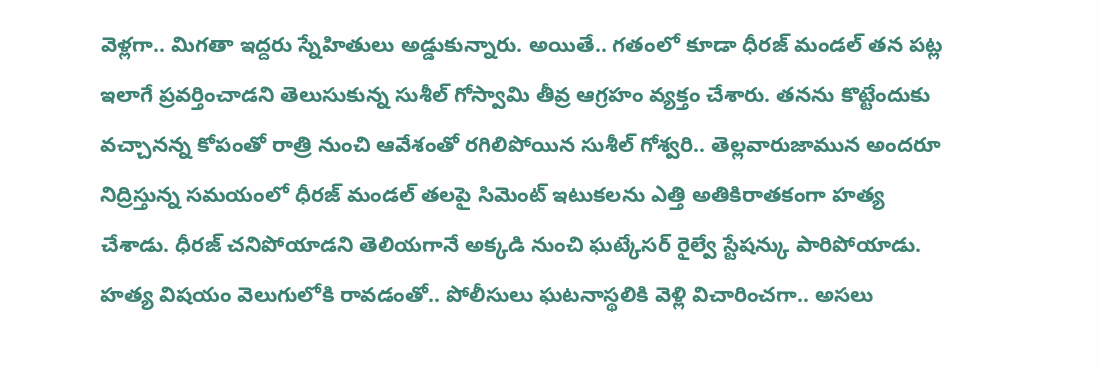వెళ్లగా.. మిగతా ఇద్దరు స్నేహితులు అడ్డుకున్నారు. అయితే.. గతంలో కూడా ధీరజ్ మండల్ తన పట్ల ఇలాగే ప్రవర్తించాడని తెలుసుకున్న సుశీల్ గోస్వామి తీవ్ర ఆగ్రహం వ్యక్తం చేశారు. తనను కొట్టేందుకు వచ్చానన్న కోపంతో రాత్రి నుంచి ఆవేశంతో రగిలిపోయిన సుశీల్ గోశ్వరి.. తెల్లవారుజామున అందరూ నిద్రిస్తున్న సమయంలో ధీరజ్ మండల్ తలపై సిమెంట్ ఇటుకలను ఎత్తి అతికిరాతకంగా హత్య చేశాడు. ధీరజ్ చనిపోయాడని తెలియగానే అక్కడి నుంచి ఘట్కేసర్ రైల్వే స్టేషన్కు పారిపోయాడు. హత్య విషయం వెలుగులోకి రావడంతో.. పోలీసులు ఘటనాస్థలికి వెళ్లి విచారించగా.. అసలు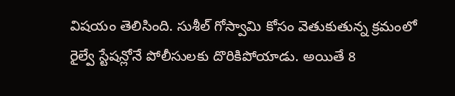విషయం తెలిసింది. సుశీల్ గోస్వామి కోసం వెతుకుతున్న క్రమంలో రైల్వే స్టేషన్లోనే పోలీసులకు దొరికిపోయాడు. అయితే 8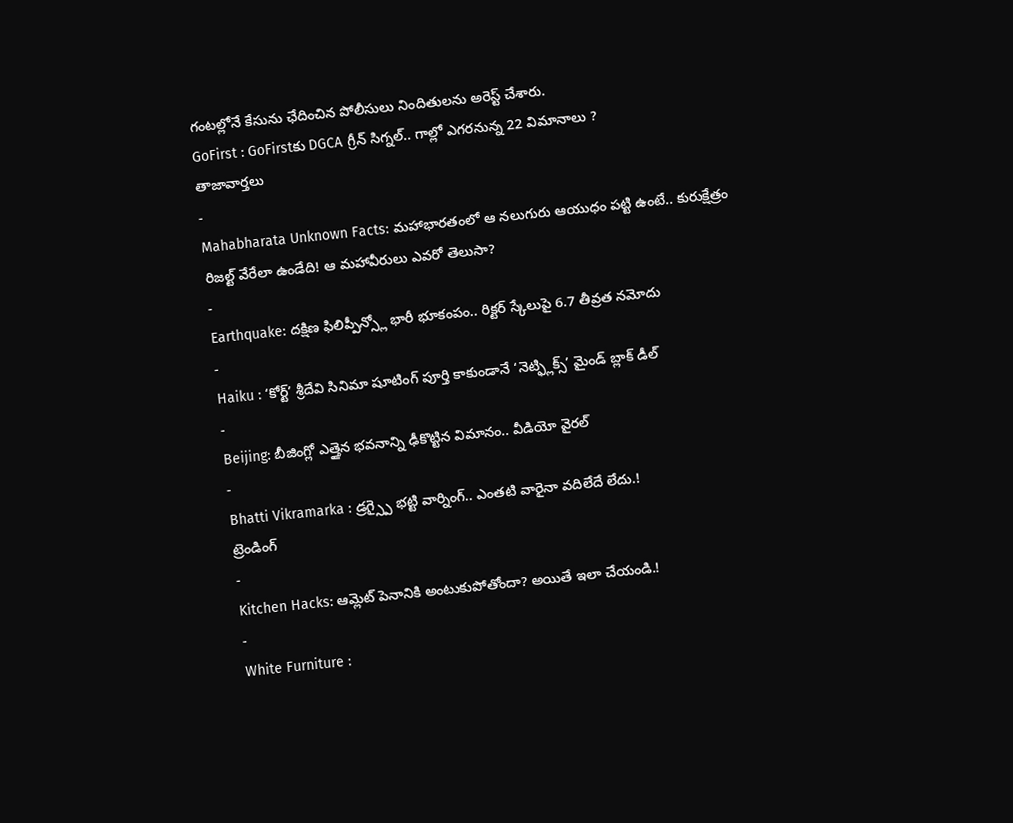గంటల్లోనే కేసును ఛేదించిన పోలీసులు నిందితులను అరెస్ట్ చేశారు.
GoFirst : GoFirstకు DGCA గ్రీన్ సిగ్నల్.. గాల్లో ఎగరనున్న 22 విమానాలు ?
తాజావార్తలు
-
Mahabharata Unknown Facts: మహాభారతంలో ఆ నలుగురు ఆయుధం పట్టి ఉంటే.. కురుక్షేత్రం రిజల్ట్ వేరేలా ఉండేది! ఆ మహావీరులు ఎవరో తెలుసా?
-
Earthquake: దక్షిణ ఫిలిప్పీన్స్లో భారీ భూకంపం.. రిక్టర్ స్కేలుపై 6.7 తీవ్రత నమోదు
-
Haiku : ‘కోర్ట్’ శ్రీదేవి సినిమా షూటింగ్ పూర్తి కాకుండానే ‘నెట్ఫ్లిక్స్’ మైండ్ బ్లాక్ డీల్
-
Beijing: బీజింగ్లో ఎత్తైన భవనాన్ని ఢీకొట్టిన విమానం.. వీడియో వైరల్
-
Bhatti Vikramarka : డ్రగ్స్పై భట్టి వార్నింగ్.. ఎంతటి వారైనా వదిలేదే లేదు.!
ట్రెండింగ్
-
Kitchen Hacks: ఆమ్లెట్ పెనానికి అంటుకుపోతోందా? అయితే ఇలా చేయండి.!
-
White Furniture :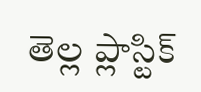తెల్ల ప్లాస్టిక్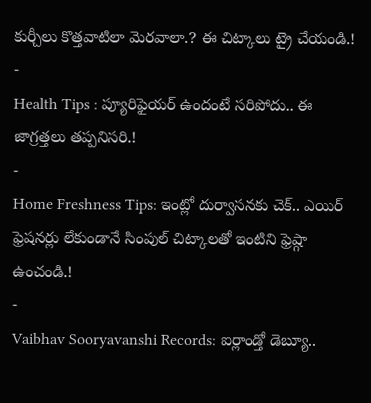కుర్చీలు కొత్తవాటిలా మెరవాలా.? ఈ చిట్కాలు ట్రై చేయండి.!
-
Health Tips : ప్యూరిఫైయర్ ఉందంటే సరిపోదు.. ఈ జాగ్రత్తలు తప్పనిసరి.!
-
Home Freshness Tips: ఇంట్లో దుర్వాసనకు చెక్.. ఎయిర్ ఫ్రెషనర్లు లేకుండానే సింపుల్ చిట్కాలతో ఇంటిని ఫ్రెష్గా ఉంచండి.!
-
Vaibhav Sooryavanshi Records: ఐర్లాండ్తో డెబ్యూ..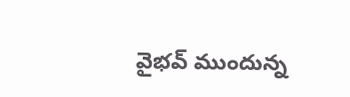వైభవ్ ముందున్న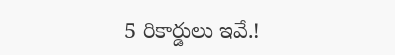5 రికార్డులు ఇవే.!